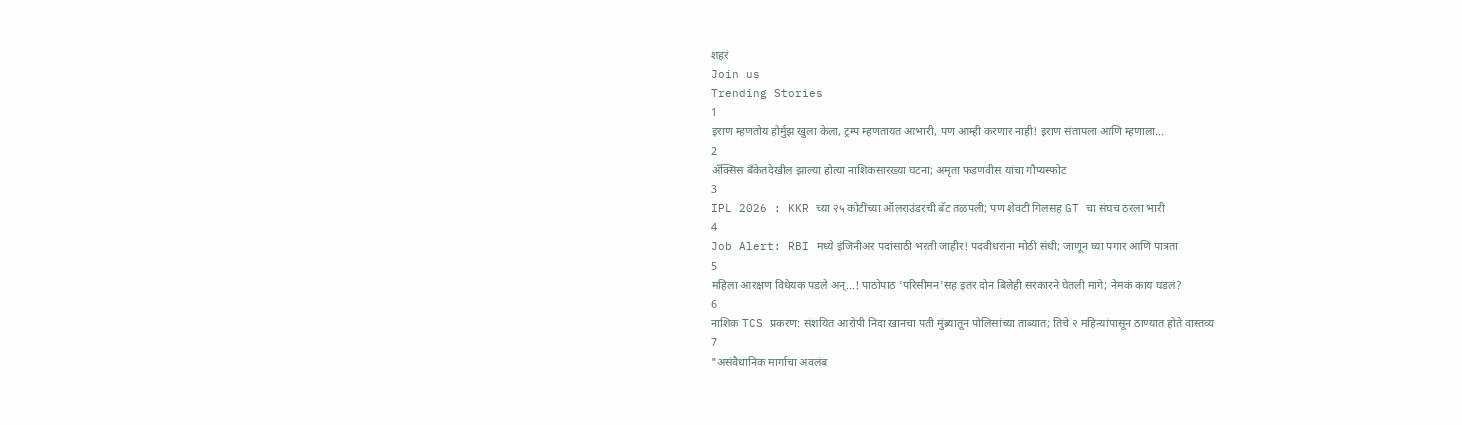शहरं
Join us
Trending Stories
1
इराण म्हणतोय होर्मुझ खुला केला, ट्रम्प म्हणतायत आभारी, पण आम्ही करणार नाही! इराण संतापला आणि म्हणाला...
2
ॲक्सिस बँकेतदेखील झाल्या होत्या नाशिकसारख्या घटना; अमृता फडणवीस यांचा गौप्यस्फोट
3
IPL 2026 : KKR च्या २५ कोटींच्या ऑलराउंडरची बॅट तळपली; पण शेवटी गिलसह GT चा संघच ठरला भारी
4
Job Alert: RBI मध्ये इंजिनीअर पदांसाठी भरती जाहीर! पदवीधरांना मोठी संधी; जाणून घ्या पगार आणि पात्रता
5
महिला आरक्षण विधेयक पडले अन्...! पाठोपाठ 'परिसीमन'सह इतर दोन बिलेही सरकारने घेतली मागे; नेमकं काय घडलं?
6
नाशिक TCS प्रकरण: संशयित आरोपी निदा खानचा पती मुंब्र्यातून पोलिसांच्या ताब्यात; तिचे २ महिन्यांपासून ठाण्यात होते वास्तव्य
7
"असंवैधानिक मार्गाचा अवलंब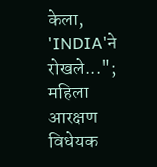केला, 'INDIA'ने रोखले..."; महिला आरक्षण विधेयक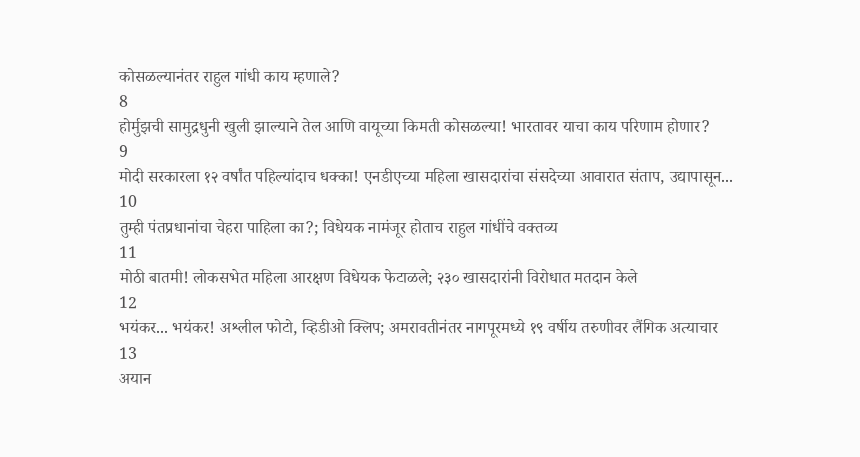कोसळल्यानंतर राहुल गांधी काय म्हणाले?
8
होर्मुझची सामुद्रधुनी खुली झाल्याने तेल आणि वायूच्या किमती कोसळल्या! भारतावर याचा काय परिणाम होणार?
9
मोदी सरकारला १२ वर्षांत पहिल्यांदाच धक्का! एनडीएच्या महिला खासदारांचा संसदेच्या आवारात संताप, उद्यापासून...
10
तुम्ही पंतप्रधानांचा चेहरा पाहिला का?; विधेयक नामंजूर होताच राहुल गांधींचे वक्तव्य
11
मोठी बातमी! लोकसभेत महिला आरक्षण विधेयक फेटाळले; २३० खासदारांनी विरोधात मतदान केले
12
भयंकर... भयंकर! अश्लील फोटो, व्हिडीओ क्लिप; अमरावतीनंतर नागपूरमध्ये १९ वर्षीय तरुणीवर लैंगिक अत्याचार
13
अयान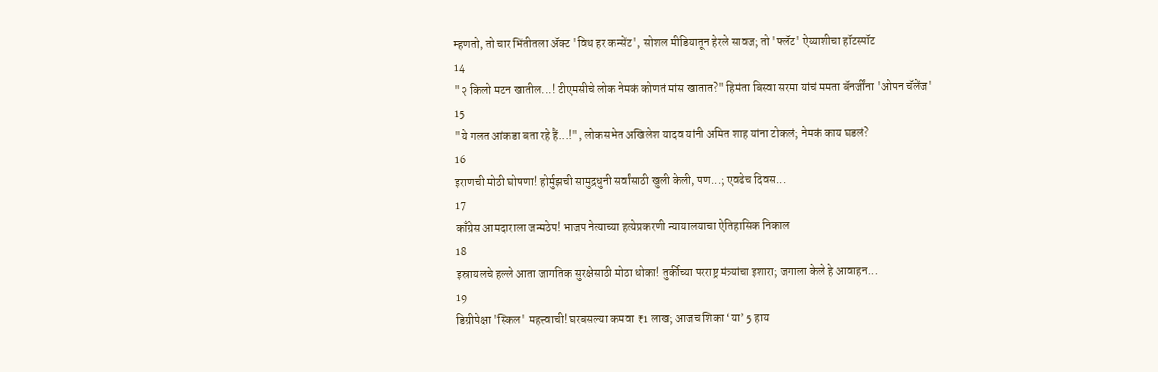म्हणतो, तो चार भिंतीतला अ‍ॅक्ट 'विथ हर कन्सेंट', सोशल मीडियातून हेरले सावज; तो 'फ्लॅट' ऐय्याशीचा हॉटस्पॉट
14
"२ किलो मटन खातील...! टीएमसीचे लोक नेमकं कोणतं मांस खातात?" हिमंता बिस्वा सरमा यांचं ममता बॅनर्जींना 'ओपन चॅलेंज'
15
"ये गलत आंकडा बता रहे हैं...!", लोकसभेत अखिलेश यादव यांनी अमित शाह यांना टोकलं; नेमकं काय घडलं?
16
इराणची मोठी घोषणा! होर्मुझची सामुद्रधुनी सर्वांसाठी खुली केली, पण...; एवढेच दिवस...
17
काँग्रेस आमदाराला जन्मठेप! भाजप नेत्याच्या हत्येप्रकरणी न्यायालयाचा ऐतिहासिक निकाल
18
इस्रायलचे हल्ले आता जागतिक सुरक्षेसाठी मोठा धोका! तुर्कीच्या परराष्ट्र मंत्र्यांचा इशारा; जगाला केले हे आवाहन...
19
डिग्रीपेक्षा 'स्किल' महत्त्वाची! घरबसल्या कमवा ₹1 लाख; आजच शिका ‘या’ 5 हाय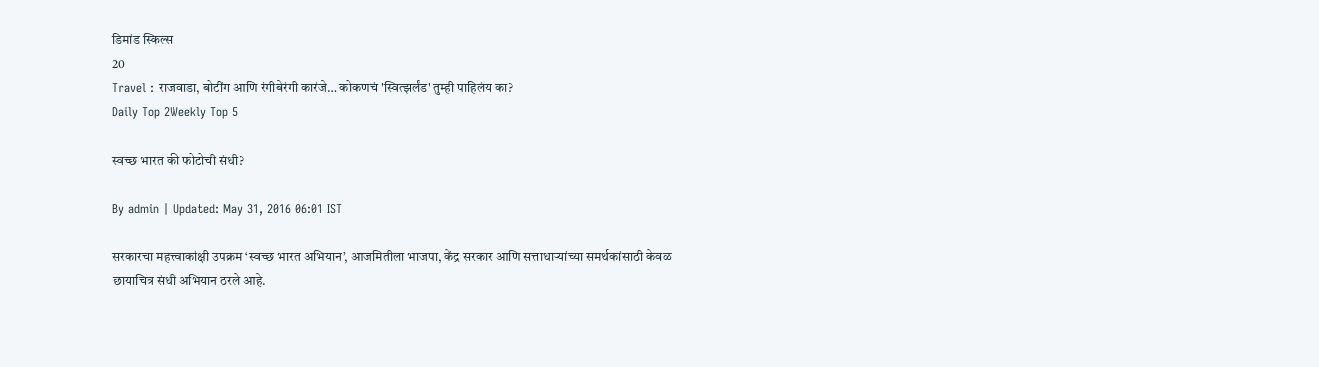डिमांड स्किल्स
20
Travel : राजवाडा, बोटींग आणि रंगीबेरंगी कारंजे… कोकणचं 'स्वित्झर्लंड' तुम्ही पाहिलंय का?
Daily Top 2Weekly Top 5

स्वच्छ भारत की फोटोची संधी?

By admin | Updated: May 31, 2016 06:01 IST

सरकारचा महत्त्वाकांक्षी उपक्रम ‘स्वच्छ भारत अभियान’, आजमितीला भाजपा, केंद्र सरकार आणि सत्ताधाऱ्यांच्या समर्थकांसाठी केवळ छायाचित्र संधी अभियान ठरले आहे.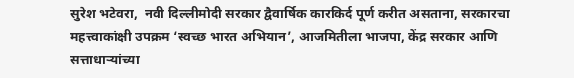सुरेश भटेवरा,  नवी दिल्लीमोदी सरकार द्वैवार्षिक कारकिर्द पूर्ण करीत असताना, सरकारचा महत्त्वाकांक्षी उपक्रम ‘स्वच्छ भारत अभियान’, आजमितीला भाजपा, केंद्र सरकार आणि सत्ताधाऱ्यांच्या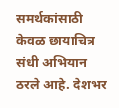समर्थकांसाठी केवळ छायाचित्र संधी अभियान ठरले आहे. देशभर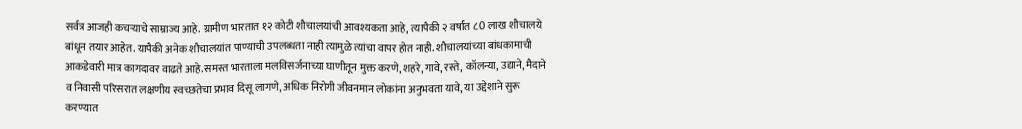सर्वत्र आजही कचऱ्याचे साम्राज्य आहे. ग्रामीण भारतात १२ कोटी शौचालयांची आवश्यकता आहे, त्यापैकी २ वर्षांत ८0 लाख शौचालये बांधून तयार आहेत. यापैकी अनेक शौचालयांत पाण्याची उपलब्धता नाही त्यामुळे त्यांचा वापर होत नाही. शौचालयांच्या बांधकामाची आकडेवारी मात्र कागदावर वाढते आहे.समस्त भारताला मलविसर्जनाच्या घाणीतून मुक्त करणे, शहरे, गावे, रस्ते, कॉलन्या, उद्याने, मैदाने व निवासी परिसरात लक्षणीय स्वच्छतेचा प्रभाव दिसू लागणे, अधिक निरोगी जीवनमान लोकांना अनुभवता यावे, या उद्देशाने सुरू करण्यात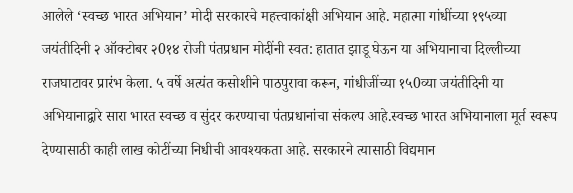आलेले ‘स्वच्छ भारत अभियान’ मोदी सरकारचे महत्त्वाकांक्षी अभियान आहे. महात्मा गांधींच्या १९५व्या जयंतीदिनी २ ऑक्टोबर २0१४ रोजी पंतप्रधान मोदींनी स्वत: हातात झाडू घेऊन या अभियानाचा दिल्लीच्या राजघाटावर प्रारंभ केला. ५ वर्षे अत्यंत कसोशीने पाठपुरावा करून, गांधीजींच्या १५0व्या जयंतीदिनी या अभियानाद्वारे सारा भारत स्वच्छ व सुंदर करण्याचा पंतप्रधानांचा संकल्प आहे.स्वच्छ भारत अभियानाला मूर्त स्वरूप देण्यासाठी काही लाख कोटींच्या निधीची आवश्यकता आहे. सरकारने त्यासाठी विद्यमान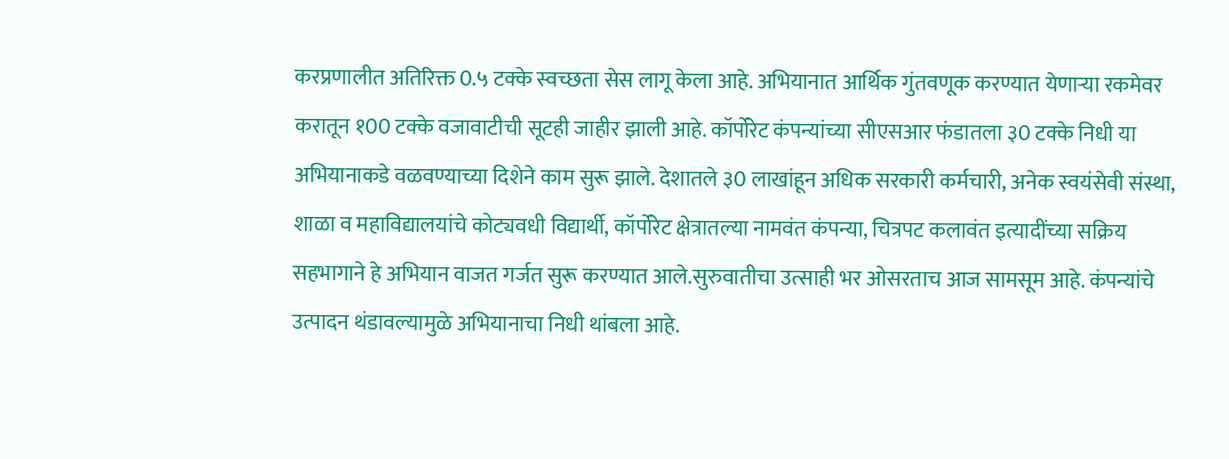करप्रणालीत अतिरिक्त 0.५ टक्के स्वच्छता सेस लागू केला आहे. अभियानात आर्थिक गुंतवणूक करण्यात येणाऱ्या रकमेवर करातून १00 टक्के वजावाटीची सूटही जाहीर झाली आहे. कॉर्पोरेट कंपन्यांच्या सीएसआर फंडातला ३0 टक्के निधी या अभियानाकडे वळवण्याच्या दिशेने काम सुरू झाले. देशातले ३0 लाखांहून अधिक सरकारी कर्मचारी, अनेक स्वयंसेवी संस्था, शाळा व महाविद्यालयांचे कोट्यवधी विद्यार्थी, कॉर्पोरेट क्षेत्रातल्या नामवंत कंपन्या, चित्रपट कलावंत इत्यादींच्या सक्रिय सहभागाने हे अभियान वाजत गर्जत सुरू करण्यात आले.सुरुवातीचा उत्साही भर ओसरताच आज सामसूम आहे. कंपन्यांचे उत्पादन थंडावल्यामुळे अभियानाचा निधी थांबला आहे.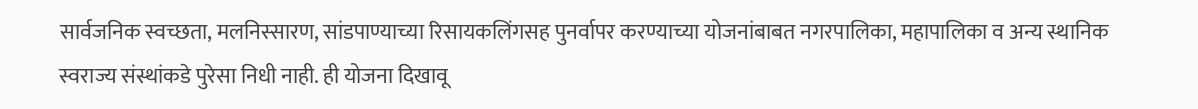सार्वजनिक स्वच्छता, मलनिस्सारण, सांडपाण्याच्या रिसायकलिंगसह पुनर्वापर करण्याच्या योजनांबाबत नगरपालिका, महापालिका व अन्य स्थानिक स्वराज्य संस्थांकडे पुरेसा निधी नाही. ही योजना दिखावू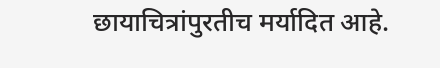छायाचित्रांपुरतीच मर्यादित आहे.